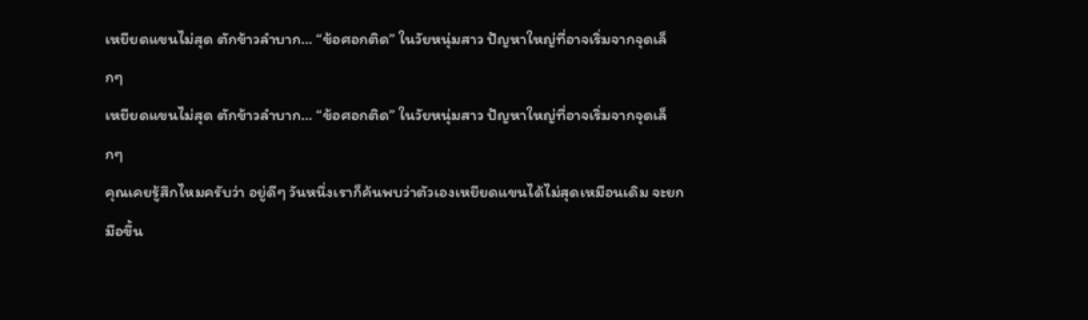เหยียดแขนไม่สุด ตักข้าวลำบาก… “ข้อศอกติด” ในวัยหนุ่มสาว ปัญหาใหญ่ที่อาจเริ่มจากจุดเล็กๆ
เหยียดแขนไม่สุด ตักข้าวลำบาก… “ข้อศอกติด” ในวัยหนุ่มสาว ปัญหาใหญ่ที่อาจเริ่มจากจุดเล็กๆ
คุณเคยรู้สึกไหมครับว่า อยู่ดีๆ วันหนึ่งเราก็ค้นพบว่าตัวเองเหยียดแขนได้ไม่สุดเหมือนเดิม จะยกมือขึ้น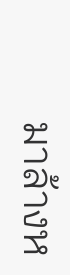มาล้างห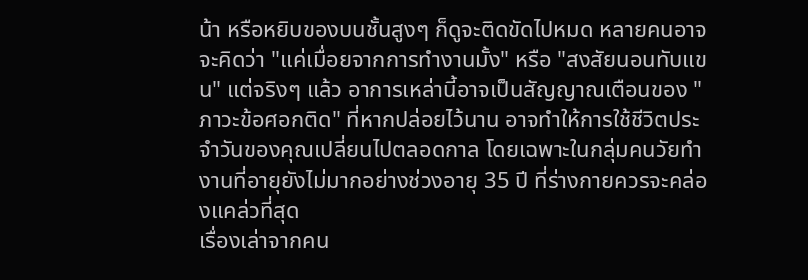น้า หรือหยิบของบนชั้นสูงๆ ก็ดูจะติดขัดไปหมด หลายคนอาจจะคิดว่า "แค่เมื่อยจากการทำงานมั้ง" หรือ "สงสัยนอนทับแขน" แต่จริงๆ แล้ว อาการเหล่านี้อาจเป็นสัญญาณเตือนของ "ภาวะข้อศอกติด" ที่หากปล่อยไว้นาน อาจทำให้การใช้ชีวิตประจำวันของคุณเปลี่ยนไปตลอดกาล โดยเฉพาะในกลุ่มคนวัยทำงานที่อายุยังไม่มากอย่างช่วงอายุ 35 ปี ที่ร่างกายควรจะคล่องแคล่วที่สุด
เรื่องเล่าจากคน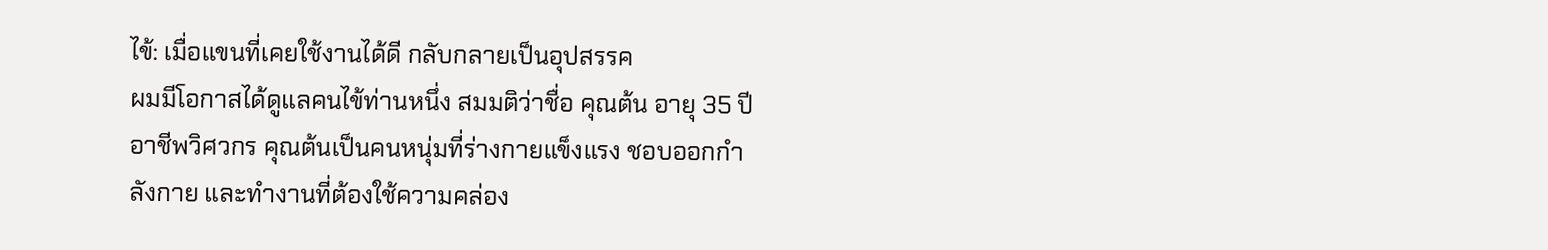ไข้: เมื่อแขนที่เคยใช้งานได้ดี กลับกลายเป็นอุปสรรค
ผมมีโอกาสได้ดูแลคนไข้ท่านหนึ่ง สมมติว่าชื่อ คุณต้น อายุ 35 ปี อาชีพวิศวกร คุณต้นเป็นคนหนุ่มที่ร่างกายแข็งแรง ชอบออกกำลังกาย และทำงานที่ต้องใช้ความคล่อง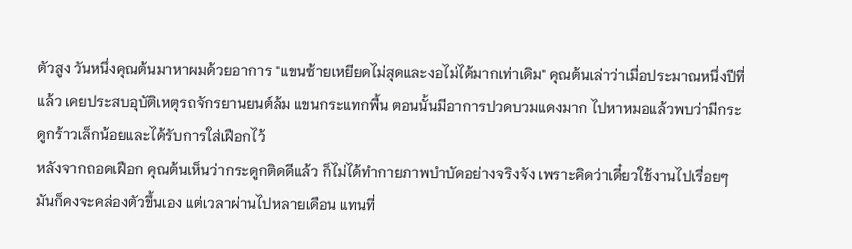ตัวสูง วันหนึ่งคุณต้นมาหาผมด้วยอาการ "แขนซ้ายเหยียดไม่สุดและงอไม่ได้มากเท่าเดิม" คุณต้นเล่าว่าเมื่อประมาณหนึ่งปีที่แล้ว เคยประสบอุบัติเหตุรถจักรยานยนต์ล้ม แขนกระแทกพื้น ตอนนั้นมีอาการปวดบวมแดงมาก ไปหาหมอแล้วพบว่ามีกระดูกร้าวเล็กน้อยและได้รับการใส่เฝือกไว้
หลังจากถอดเฝือก คุณต้นเห็นว่ากระดูกติดดีแล้ว ก็ไม่ได้ทำกายภาพบำบัดอย่างจริงจัง เพราะคิดว่าเดี๋ยวใช้งานไปเรื่อยๆ มันก็คงจะคล่องตัวขึ้นเอง แต่เวลาผ่านไปหลายเดือน แทนที่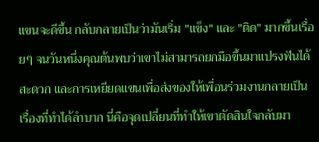แขนจะดีขึ้น กลับกลายเป็นว่ามันเริ่ม "แข็ง" และ "ติด" มากขึ้นเรื่อยๆ จนวันหนึ่งคุณต้นพบว่าเขาไม่สามารถยกมือขึ้นมาแปรงฟันได้สะดวก และการเหยียดแขนเพื่อส่งของให้เพื่อนร่วมงานกลายเป็นเรื่องที่ทำได้ลำบาก นี่คือจุดเปลี่ยนที่ทำให้เขาตัดสินใจกลับมา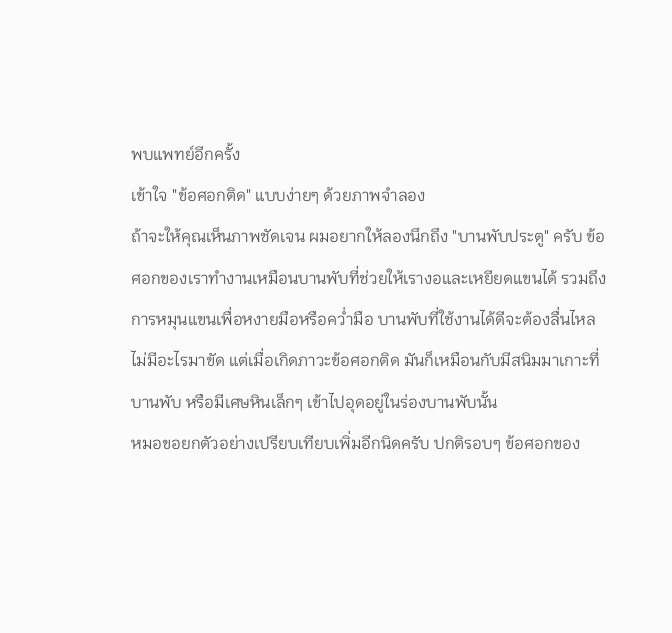พบแพทย์อีกครั้ง
เข้าใจ "ข้อศอกติด" แบบง่ายๆ ด้วยภาพจำลอง
ถ้าจะให้คุณเห็นภาพชัดเจน ผมอยากให้ลองนึกถึง "บานพับประตู" ครับ ข้อศอกของเราทำงานเหมือนบานพับที่ช่วยให้เรางอและเหยียดแขนได้ รวมถึงการหมุนแขนเพื่อหงายมือหรือคว่ำมือ บานพับที่ใช้งานได้ดีจะต้องลื่นไหล ไม่มีอะไรมาขัด แต่เมื่อเกิดภาวะข้อศอกติด มันก็เหมือนกับมีสนิมมาเกาะที่บานพับ หรือมีเศษหินเล็กๆ เข้าไปอุดอยู่ในร่องบานพับนั้น
หมอขอยกตัวอย่างเปรียบเทียบเพิ่มอีกนิดครับ ปกติรอบๆ ข้อศอกของ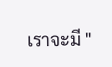เราจะมี "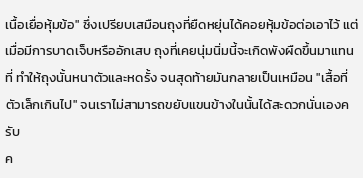เนื้อเยื่อหุ้มข้อ" ซึ่งเปรียบเสมือนถุงที่ยืดหยุ่นได้คอยหุ้มข้อต่อเอาไว้ แต่เมื่อมีการบาดเจ็บหรืออักเสบ ถุงที่เคยนุ่มนิ่มนี้จะเกิดพังผืดขึ้นมาแทนที่ ทำให้ถุงนั้นหนาตัวและหดรั้ง จนสุดท้ายมันกลายเป็นเหมือน "เสื้อที่ตัวเล็กเกินไป" จนเราไม่สามารถขยับแขนข้างในนั้นได้สะดวกนั่นเองครับ
ค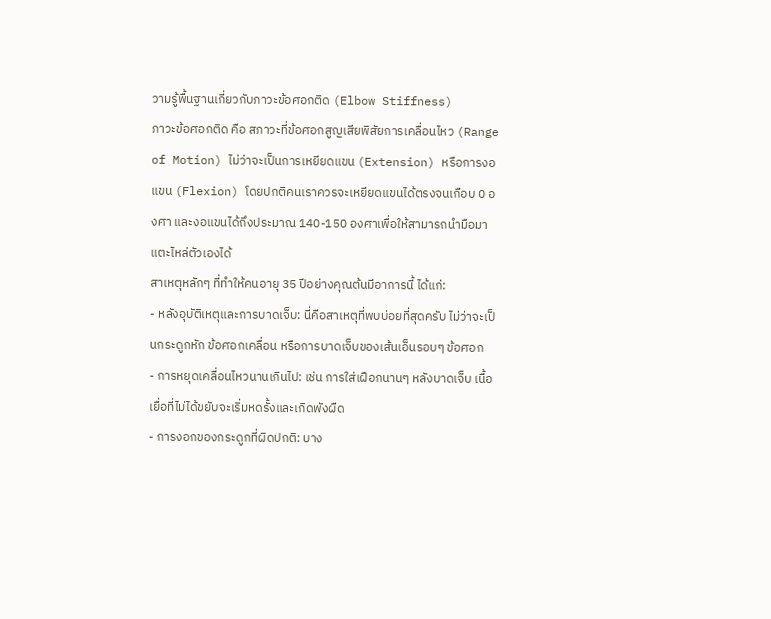วามรู้พื้นฐานเกี่ยวกับภาวะข้อศอกติด (Elbow Stiffness)
ภาวะข้อศอกติด คือ สภาวะที่ข้อศอกสูญเสียพิสัยการเคลื่อนไหว (Range of Motion) ไม่ว่าจะเป็นการเหยียดแขน (Extension) หรือการงอแขน (Flexion) โดยปกติคนเราควรจะเหยียดแขนได้ตรงจนเกือบ 0 องศา และงอแขนได้ถึงประมาณ 140-150 องศาเพื่อให้สามารถนำมือมาแตะไหล่ตัวเองได้
สาเหตุหลักๆ ที่ทำให้คนอายุ 35 ปีอย่างคุณต้นมีอาการนี้ ได้แก่:
- หลังอุบัติเหตุและการบาดเจ็บ: นี่คือสาเหตุที่พบบ่อยที่สุดครับ ไม่ว่าจะเป็นกระดูกหัก ข้อศอกเคลื่อน หรือการบาดเจ็บของเส้นเอ็นรอบๆ ข้อศอก
- การหยุดเคลื่อนไหวนานเกินไป: เช่น การใส่เฝือกนานๆ หลังบาดเจ็บ เนื้อเยื่อที่ไม่ได้ขยับจะเริ่มหดรั้งและเกิดพังผืด
- การงอกของกระดูกที่ผิดปกติ: บาง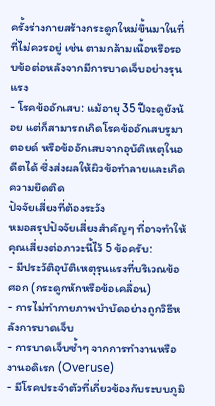ครั้งร่างกายสร้างกระดูกใหม่ขึ้นมาในที่ที่ไม่ควรอยู่ เช่น ตามกล้ามเนื้อหรือรอบข้อต่อหลังจากมีการบาดเจ็บอย่างรุนแรง
- โรคข้ออักเสบ: แม้อายุ 35 ปีจะดูยังน้อย แต่ก็สามารถเกิดโรคข้ออักเสบรูมาตอยด์ หรือข้ออักเสบจากอุบัติเหตุในอดีตได้ ซึ่งส่งผลให้ผิวข้อทำลายและเกิดความยึดติด
ปัจจัยเสี่ยงที่ต้องระวัง
หมอสรุปปัจจัยเสี่ยงสำคัญๆ ที่อาจทำให้คุณเสี่ยงต่อภาวะนี้ไว้ 5 ข้อครับ:
- มีประวัติอุบัติเหตุรุนแรงที่บริเวณข้อศอก (กระดูกหักหรือข้อเคลื่อน)
- การไม่ทำกายภาพบำบัดอย่างถูกวิธีหลังการบาดเจ็บ
- การบาดเจ็บซ้ำๆ จากการทำงานหรืองานอดิเรก (Overuse)
- มีโรคประจำตัวที่เกี่ยวข้องกับระบบภูมิ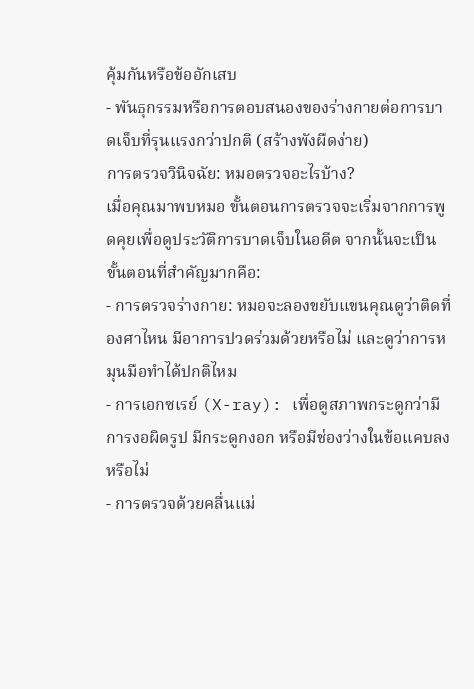คุ้มกันหรือข้ออักเสบ
- พันธุกรรมหรือการตอบสนองของร่างกายต่อการบาดเจ็บที่รุนแรงกว่าปกติ (สร้างพังผืดง่าย)
การตรวจวินิจฉัย: หมอตรวจอะไรบ้าง?
เมื่อคุณมาพบหมอ ขั้นตอนการตรวจจะเริ่มจากการพูดคุยเพื่อดูประวัติการบาดเจ็บในอดีต จากนั้นจะเป็นขั้นตอนที่สำคัญมากคือ:
- การตรวจร่างกาย: หมอจะลองขยับแขนคุณดูว่าติดที่องศาไหน มีอาการปวดร่วมด้วยหรือไม่ และดูว่าการหมุนมือทำได้ปกติไหม
- การเอกซเรย์ (X-ray): เพื่อดูสภาพกระดูกว่ามีการงอผิดรูป มีกระดูกงอก หรือมีช่องว่างในข้อแคบลงหรือไม่
- การตรวจด้วยคลื่นแม่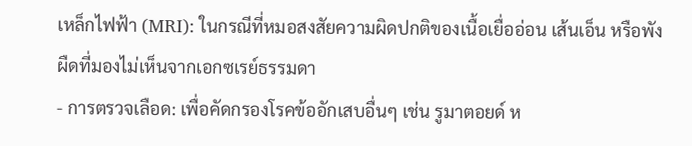เหล็กไฟฟ้า (MRI): ในกรณีที่หมอสงสัยความผิดปกติของเนื้อเยื่ออ่อน เส้นเอ็น หรือพังผืดที่มองไม่เห็นจากเอกซเรย์ธรรมดา
- การตรวจเลือด: เพื่อคัดกรองโรคข้ออักเสบอื่นๆ เช่น รูมาตอยด์ ห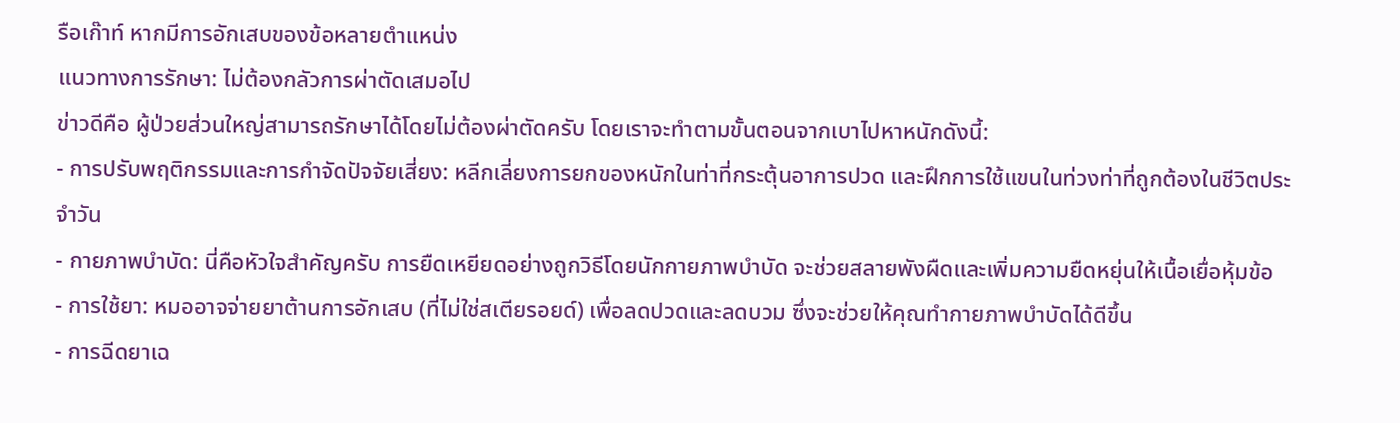รือเก๊าท์ หากมีการอักเสบของข้อหลายตำแหน่ง
แนวทางการรักษา: ไม่ต้องกลัวการผ่าตัดเสมอไป
ข่าวดีคือ ผู้ป่วยส่วนใหญ่สามารถรักษาได้โดยไม่ต้องผ่าตัดครับ โดยเราจะทำตามขั้นตอนจากเบาไปหาหนักดังนี้:
- การปรับพฤติกรรมและการกำจัดปัจจัยเสี่ยง: หลีกเลี่ยงการยกของหนักในท่าที่กระตุ้นอาการปวด และฝึกการใช้แขนในท่วงท่าที่ถูกต้องในชีวิตประจำวัน
- กายภาพบำบัด: นี่คือหัวใจสำคัญครับ การยืดเหยียดอย่างถูกวิธีโดยนักกายภาพบำบัด จะช่วยสลายพังผืดและเพิ่มความยืดหยุ่นให้เนื้อเยื่อหุ้มข้อ
- การใช้ยา: หมออาจจ่ายยาต้านการอักเสบ (ที่ไม่ใช่สเตียรอยด์) เพื่อลดปวดและลดบวม ซึ่งจะช่วยให้คุณทำกายภาพบำบัดได้ดีขึ้น
- การฉีดยาเฉ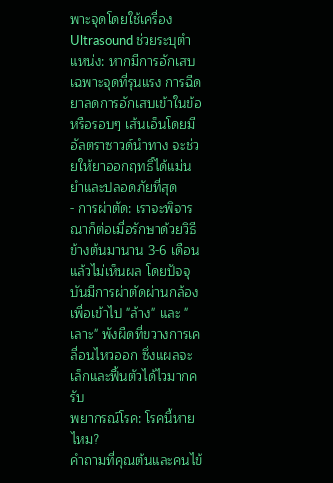พาะจุดโดยใช้เครื่อง Ultrasound ช่วยระบุตำแหน่ง: หากมีการอักเสบเฉพาะจุดที่รุนแรง การฉีดยาลดการอักเสบเข้าในข้อหรือรอบๆ เส้นเอ็นโดยมีอัลตราซาวด์นำทาง จะช่วยให้ยาออกฤทธิ์ได้แม่นยำและปลอดภัยที่สุด
- การผ่าตัด: เราจะพิจารณาก็ต่อเมื่อรักษาด้วยวิธีข้างต้นมานาน 3-6 เดือนแล้วไม่เห็นผล โดยปัจจุบันมีการผ่าตัดผ่านกล้องเพื่อเข้าไป "ล้าง" และ "เลาะ" พังผืดที่ขวางการเคลื่อนไหวออก ซึ่งแผลจะเล็กและฟื้นตัวได้ไวมากครับ
พยากรณ์โรค: โรคนี้หายไหม?
คำถามที่คุณต้นและคนไข้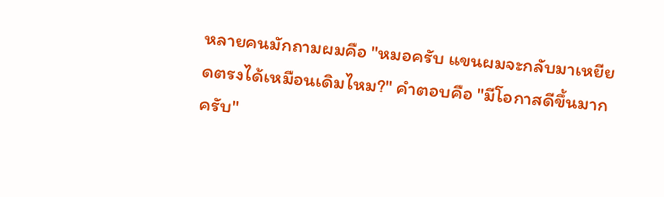หลายคนมักถามผมคือ "หมอครับ แขนผมจะกลับมาเหยียดตรงได้เหมือนเดิมไหม?" คำตอบคือ "มีโอกาสดีขึ้นมากครับ"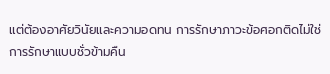แต่ต้องอาศัยวินัยและความอดทน การรักษาภาวะข้อศอกติดไม่ใช่การรักษาแบบชั่วข้ามคืน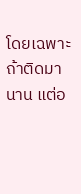โดยเฉพาะถ้าติดมานาน แต่อ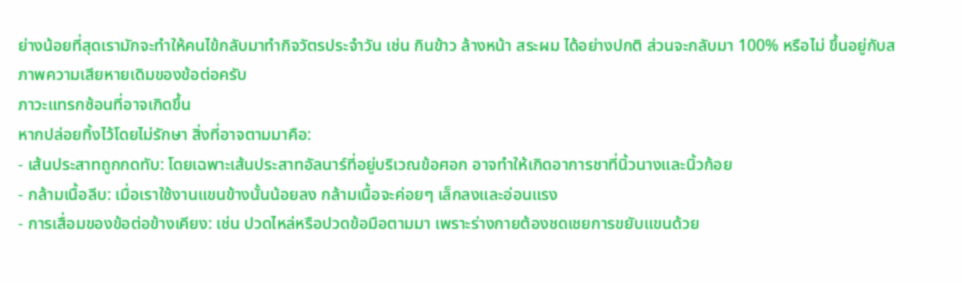ย่างน้อยที่สุดเรามักจะทำให้คนไข้กลับมาทำกิจวัตรประจำวัน เช่น กินข้าว ล้างหน้า สระผม ได้อย่างปกติ ส่วนจะกลับมา 100% หรือไม่ ขึ้นอยู่กับสภาพความเสียหายเดิมของข้อต่อครับ
ภาวะแทรกซ้อนที่อาจเกิดขึ้น
หากปล่อยทิ้งไว้โดยไม่รักษา สิ่งที่อาจตามมาคือ:
- เส้นประสาทถูกกดทับ: โดยเฉพาะเส้นประสาทอัลนาร์ที่อยู่บริเวณข้อศอก อาจทำให้เกิดอาการชาที่นิ้วนางและนิ้วก้อย
- กล้ามเนื้อลีบ: เมื่อเราใช้งานแขนข้างนั้นน้อยลง กล้ามเนื้อจะค่อยๆ เล็กลงและอ่อนแรง
- การเสื่อมของข้อต่อข้างเคียง: เช่น ปวดไหล่หรือปวดข้อมือตามมา เพราะร่างกายต้องชดเชยการขยับแขนด้วย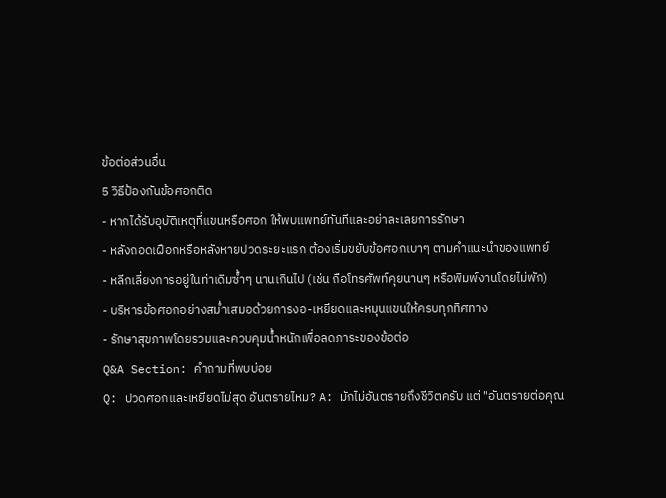ข้อต่อส่วนอื่น
5 วิธีป้องกันข้อศอกติด
- หากได้รับอุบัติเหตุที่แขนหรือศอก ให้พบแพทย์ทันทีและอย่าละเลยการรักษา
- หลังถอดเฝือกหรือหลังหายปวดระยะแรก ต้องเริ่มขยับข้อศอกเบาๆ ตามคำแนะนำของแพทย์
- หลีกเลี่ยงการอยู่ในท่าเดิมซ้ำๆ นานเกินไป (เช่น ถือโทรศัพท์คุยนานๆ หรือพิมพ์งานโดยไม่พัก)
- บริหารข้อศอกอย่างสม่ำเสมอด้วยการงอ-เหยียดและหมุนแขนให้ครบทุกทิศทาง
- รักษาสุขภาพโดยรวมและควบคุมน้ำหนักเพื่อลดภาระของข้อต่อ
Q&A Section: คำถามที่พบบ่อย
Q: ปวดศอกและเหยียดไม่สุด อันตรายไหม? A: มักไม่อันตรายถึงชีวิตครับ แต่ "อันตรายต่อคุณ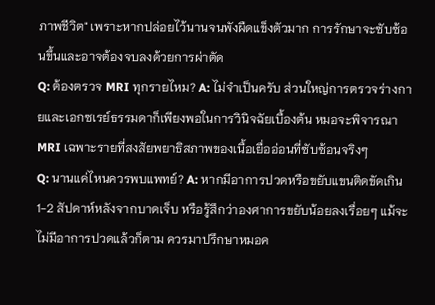ภาพชีวิต" เพราะหากปล่อยไว้นานจนพังผืดแข็งตัวมาก การรักษาจะซับซ้อนขึ้นและอาจต้องจบลงด้วยการผ่าตัด
Q: ต้องตรวจ MRI ทุกรายไหม? A: ไม่จำเป็นครับ ส่วนใหญ่การตรวจร่างกายและเอกซเรย์ธรรมดาก็เพียงพอในการวินิจฉัยเบื้องต้น หมอจะพิจารณา MRI เฉพาะรายที่สงสัยพยาธิสภาพของเนื้อเยื่ออ่อนที่ซับซ้อนจริงๆ
Q: นานแค่ไหนควรพบแพทย์? A: หากมีอาการปวดหรือขยับแขนติดขัดเกิน 1-2 สัปดาห์หลังจากบาดเจ็บ หรือรู้สึกว่าองศาการขยับน้อยลงเรื่อยๆ แม้จะไม่มีอาการปวดแล้วก็ตาม ควรมาปรึกษาหมอค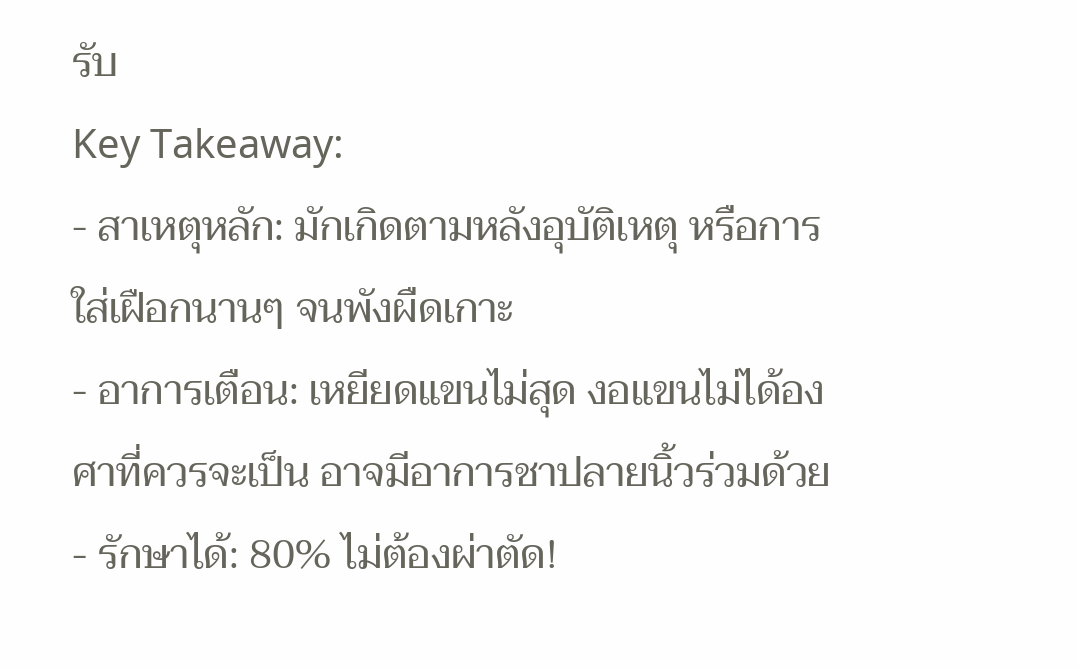รับ
Key Takeaway:
- สาเหตุหลัก: มักเกิดตามหลังอุบัติเหตุ หรือการใส่เฝือกนานๆ จนพังผืดเกาะ
- อาการเตือน: เหยียดแขนไม่สุด งอแขนไม่ได้องศาที่ควรจะเป็น อาจมีอาการชาปลายนิ้วร่วมด้วย
- รักษาได้: 80% ไม่ต้องผ่าตัด!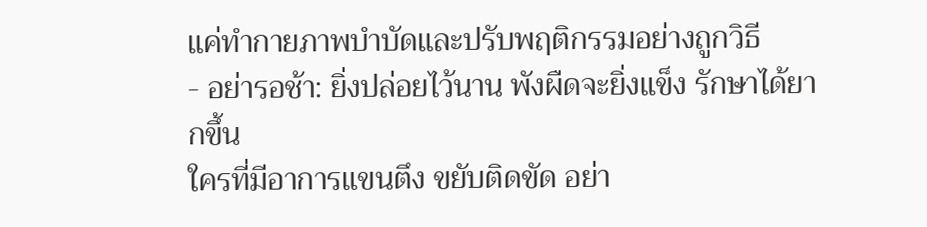แค่ทำกายภาพบำบัดและปรับพฤติกรรมอย่างถูกวิธี
- อย่ารอช้า: ยิ่งปล่อยไว้นาน พังผืดจะยิ่งแข็ง รักษาได้ยากขึ้น
ใครที่มีอาการแขนตึง ขยับติดขัด อย่า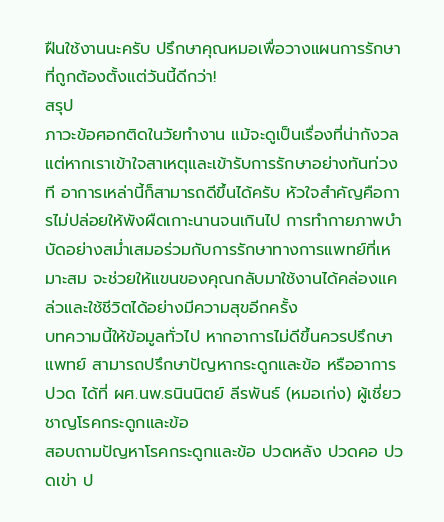ฝืนใช้งานนะครับ ปรึกษาคุณหมอเพื่อวางแผนการรักษาที่ถูกต้องตั้งแต่วันนี้ดีกว่า!
สรุป
ภาวะข้อศอกติดในวัยทำงาน แม้จะดูเป็นเรื่องที่น่ากังวล แต่หากเราเข้าใจสาเหตุและเข้ารับการรักษาอย่างทันท่วงที อาการเหล่านี้ก็สามารถดีขึ้นได้ครับ หัวใจสำคัญคือการไม่ปล่อยให้พังผืดเกาะนานจนเกินไป การทำกายภาพบำบัดอย่างสม่ำเสมอร่วมกับการรักษาทางการแพทย์ที่เหมาะสม จะช่วยให้แขนของคุณกลับมาใช้งานได้คล่องแคล่วและใช้ชีวิตได้อย่างมีความสุขอีกครั้ง
บทความนี้ให้ข้อมูลทั่วไป หากอาการไม่ดีขึ้นควรปรึกษาแพทย์ สามารถปรึกษาปัญหากระดูกและข้อ หรืออาการปวด ได้ที่ ผศ.นพ.ธนินนิตย์ ลีรพันธ์ (หมอเก่ง) ผู้เชี่ยวชาญโรคกระดูกและข้อ
สอบถามปัญหาโรคกระดูกและข้อ ปวดหลัง ปวดคอ ปวดเข่า ป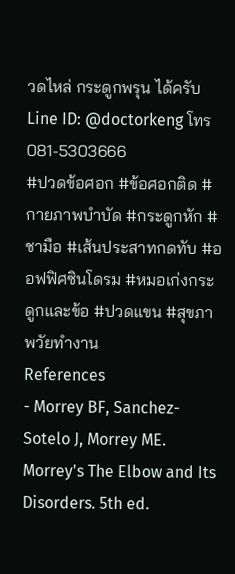วดไหล่ กระดูกพรุน ได้ครับ
Line ID: @doctorkeng โทร 081-5303666
#ปวดข้อศอก #ข้อศอกติด #กายภาพบำบัด #กระดูกหัก #ชามือ #เส้นประสาทกดทับ #ออฟฟิศซินโดรม #หมอเก่งกระดูกและข้อ #ปวดแขน #สุขภาพวัยทำงาน
References
- Morrey BF, Sanchez-Sotelo J, Morrey ME. Morrey's The Elbow and Its Disorders. 5th ed.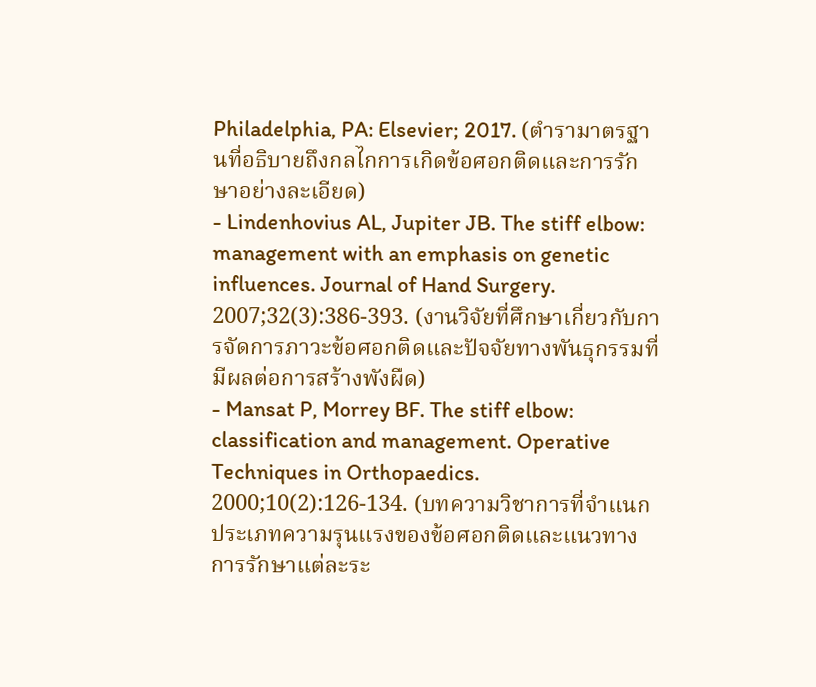Philadelphia, PA: Elsevier; 2017. (ตำรามาตรฐานที่อธิบายถึงกลไกการเกิดข้อศอกติดและการรักษาอย่างละเอียด)
- Lindenhovius AL, Jupiter JB. The stiff elbow: management with an emphasis on genetic influences. Journal of Hand Surgery. 2007;32(3):386-393. (งานวิจัยที่ศึกษาเกี่ยวกับการจัดการภาวะข้อศอกติดและปัจจัยทางพันธุกรรมที่มีผลต่อการสร้างพังผืด)
- Mansat P, Morrey BF. The stiff elbow: classification and management. Operative Techniques in Orthopaedics. 2000;10(2):126-134. (บทความวิชาการที่จำแนกประเภทความรุนแรงของข้อศอกติดและแนวทางการรักษาแต่ละระ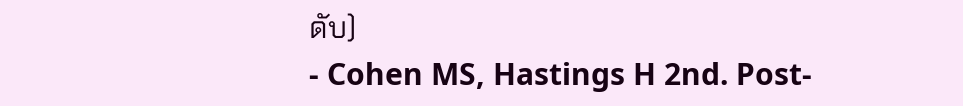ดับ)
- Cohen MS, Hastings H 2nd. Post-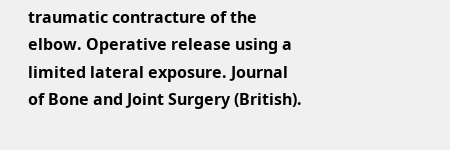traumatic contracture of the elbow. Operative release using a limited lateral exposure. Journal of Bone and Joint Surgery (British).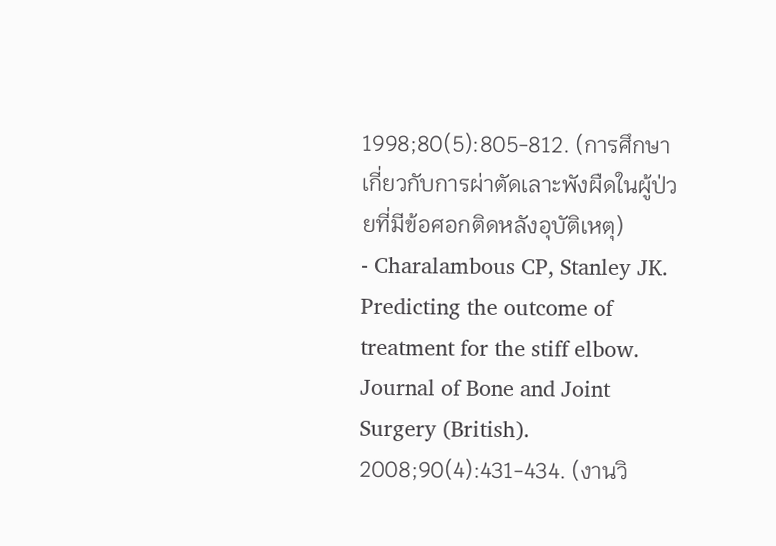1998;80(5):805-812. (การศึกษาเกี่ยวกับการผ่าตัดเลาะพังผืดในผู้ป่วยที่มีข้อศอกติดหลังอุบัติเหตุ)
- Charalambous CP, Stanley JK. Predicting the outcome of treatment for the stiff elbow. Journal of Bone and Joint Surgery (British). 2008;90(4):431-434. (งานวิ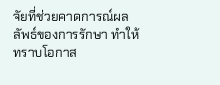จัยที่ช่วยคาดการณ์ผลลัพธ์ของการรักษา ทำให้ทราบโอกาส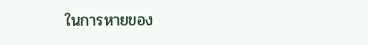ในการหายของ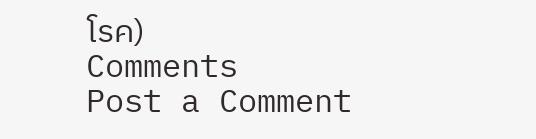โรค)
Comments
Post a Comment